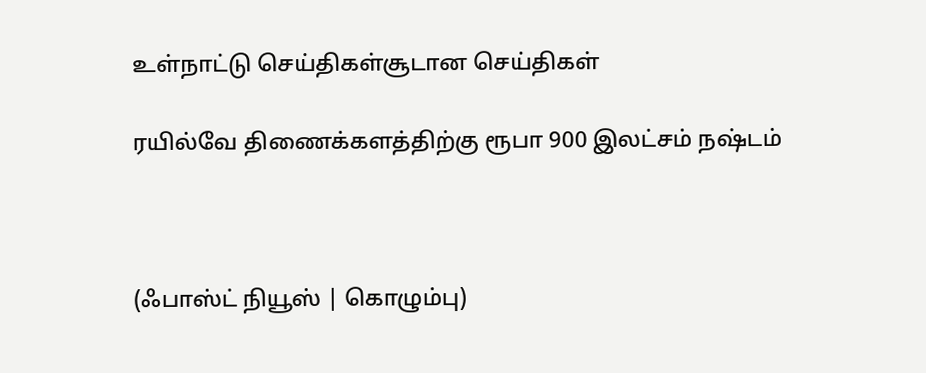உள்நாட்டு செய்திகள்சூடான செய்திகள்

ரயில்வே திணைக்களத்திற்கு ரூபா 900 இலட்சம் நஷ்டம்



(ஃபாஸ்ட் நியூஸ் | கொழும்பு)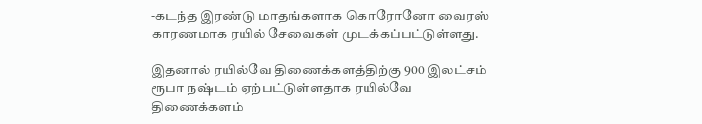-கடந்த இரண்டு மாதங்களாக கொரோனோ வைரஸ் காரணமாக ரயில் சேவைகள் முடக்கப்பட்டுள்ளது.

இதனால் ரயில்வே திணைக்களத்திற்கு 900 இலட்சம் ரூபா நஷ்டம் ஏற்பட்டுள்ளதாக ரயில்வே திணைக்களம்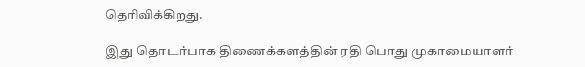தெரிவிக்கிறது.

இது தொடர்பாக திணைக்களத்தின் ரதி பொது முகாமையாளர்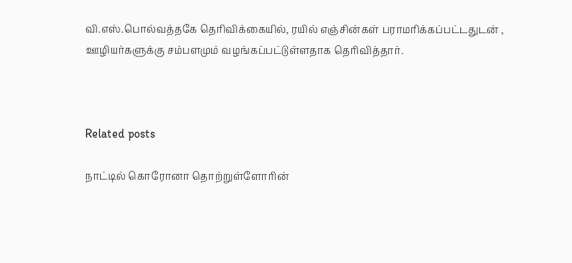வி.எஸ்.பொல்வத்தகே தெரிவிக்கையில், ரயில் எஞ்சின்கள் பராமரிக்கப்பட்டதுடன் , ஊழியர்களுக்கு சம்பளமும் வழங்கப்பட்டுள்ளதாக தெரிவித்தார்.



Related posts

நாட்டில் கொரோனா தொற்றுள்ளோரின்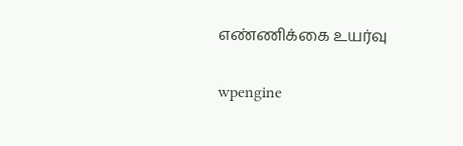எண்ணிக்கை உயர்வு

wpengine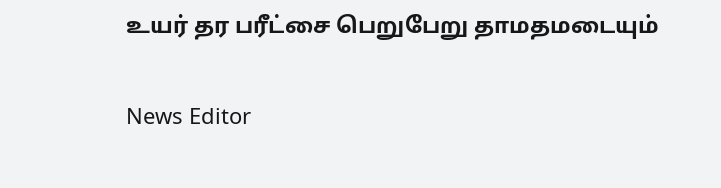உயர் தர பரீட்சை பெறுபேறு தாமதமடையும்

News Editor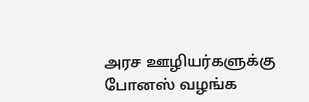அரச ஊழியர்களுக்கு போனஸ் வழங்க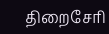திறைசேரி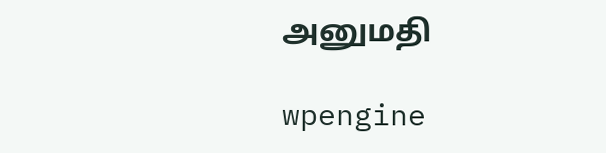அனுமதி

wpengine